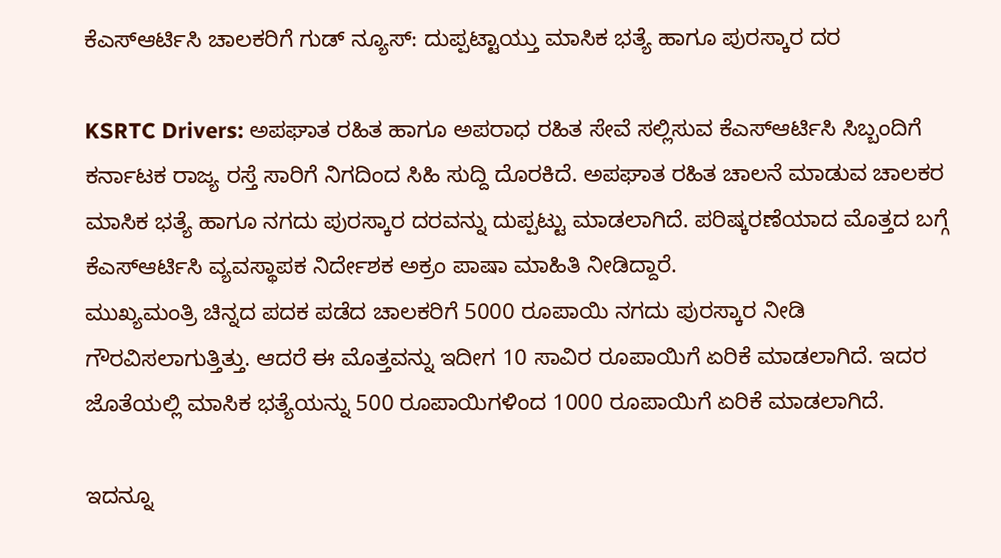ಕೆಎಸ್ಆರ್ಟಿಸಿ ಚಾಲಕರಿಗೆ ಗುಡ್ ನ್ಯೂಸ್: ದುಪ್ಪಟ್ಟಾಯ್ತು ಮಾಸಿಕ ಭತ್ಯೆ ಹಾಗೂ ಪುರಸ್ಕಾರ ದರ

KSRTC Drivers: ಅಪಘಾತ ರಹಿತ ಹಾಗೂ ಅಪರಾಧ ರಹಿತ ಸೇವೆ ಸಲ್ಲಿಸುವ ಕೆಎಸ್ಆರ್ಟಿಸಿ ಸಿಬ್ಬಂದಿಗೆ ಕರ್ನಾಟಕ ರಾಜ್ಯ ರಸ್ತೆ ಸಾರಿಗೆ ನಿಗದಿಂದ ಸಿಹಿ ಸುದ್ದಿ ದೊರಕಿದೆ. ಅಪಘಾತ ರಹಿತ ಚಾಲನೆ ಮಾಡುವ ಚಾಲಕರ ಮಾಸಿಕ ಭತ್ಯೆ ಹಾಗೂ ನಗದು ಪುರಸ್ಕಾರ ದರವನ್ನು ದುಪ್ಪಟ್ಟು ಮಾಡಲಾಗಿದೆ. ಪರಿಷ್ಕರಣೆಯಾದ ಮೊತ್ತದ ಬಗ್ಗೆ ಕೆಎಸ್ಆರ್ಟಿಸಿ ವ್ಯವಸ್ಥಾಪಕ ನಿರ್ದೇಶಕ ಅಕ್ರಂ ಪಾಷಾ ಮಾಹಿತಿ ನೀಡಿದ್ದಾರೆ.
ಮುಖ್ಯಮಂತ್ರಿ ಚಿನ್ನದ ಪದಕ ಪಡೆದ ಚಾಲಕರಿಗೆ 5000 ರೂಪಾಯಿ ನಗದು ಪುರಸ್ಕಾರ ನೀಡಿ ಗೌರವಿಸಲಾಗುತ್ತಿತ್ತು. ಆದರೆ ಈ ಮೊತ್ತವನ್ನು ಇದೀಗ 10 ಸಾವಿರ ರೂಪಾಯಿಗೆ ಏರಿಕೆ ಮಾಡಲಾಗಿದೆ. ಇದರ ಜೊತೆಯಲ್ಲಿ ಮಾಸಿಕ ಭತ್ಯೆಯನ್ನು 500 ರೂಪಾಯಿಗಳಿಂದ 1000 ರೂಪಾಯಿಗೆ ಏರಿಕೆ ಮಾಡಲಾಗಿದೆ.

ಇದನ್ನೂ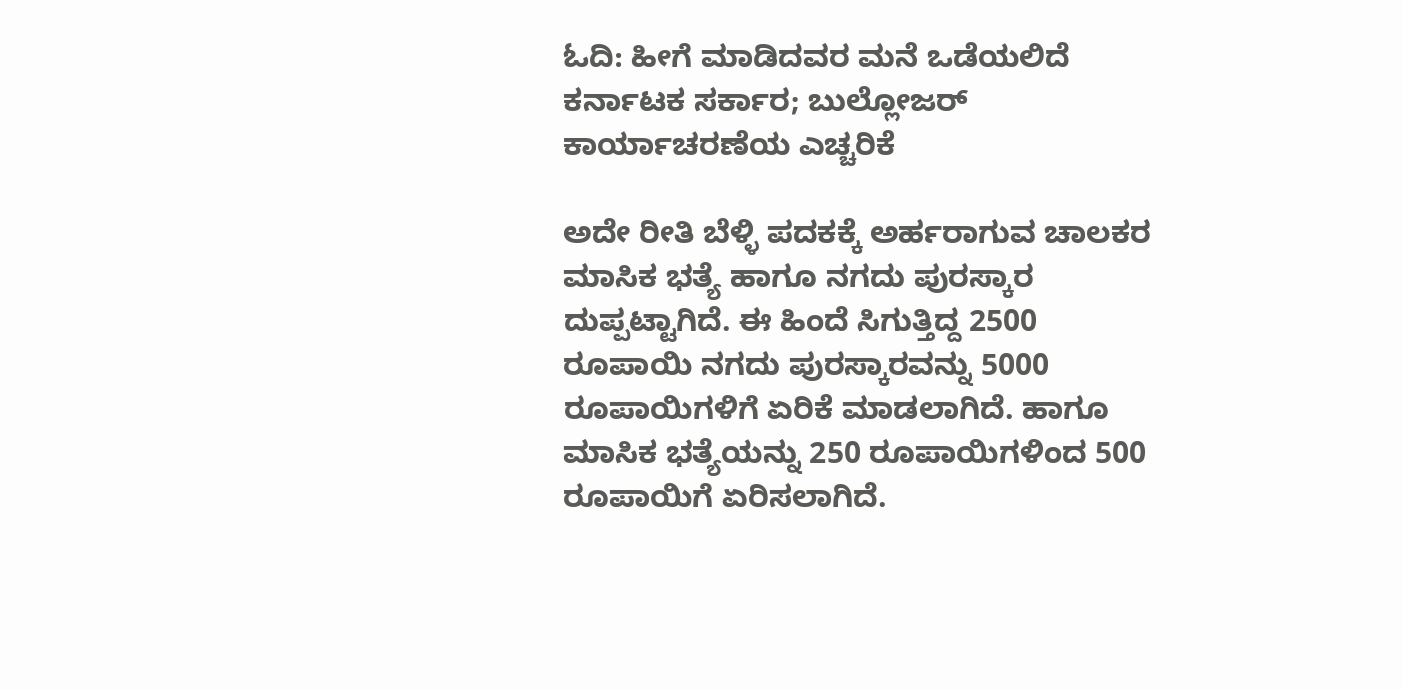ಓದಿ: ಹೀಗೆ ಮಾಡಿದವರ ಮನೆ ಒಡೆಯಲಿದೆ ಕರ್ನಾಟಕ ಸರ್ಕಾರ; ಬುಲ್ಲೋಜರ್ ಕಾರ್ಯಾಚರಣೆಯ ಎಚ್ಚರಿಕೆ

ಅದೇ ರೀತಿ ಬೆಳ್ಳಿ ಪದಕಕ್ಕೆ ಅರ್ಹರಾಗುವ ಚಾಲಕರ ಮಾಸಿಕ ಭತ್ಯೆ ಹಾಗೂ ನಗದು ಪುರಸ್ಕಾರ ದುಪ್ಪಟ್ಟಾಗಿದೆ. ಈ ಹಿಂದೆ ಸಿಗುತ್ತಿದ್ದ 2500 ರೂಪಾಯಿ ನಗದು ಪುರಸ್ಕಾರವನ್ನು 5000 ರೂಪಾಯಿಗಳಿಗೆ ಏರಿಕೆ ಮಾಡಲಾಗಿದೆ. ಹಾಗೂ ಮಾಸಿಕ ಭತ್ಯೆಯನ್ನು 250 ರೂಪಾಯಿಗಳಿಂದ 500 ರೂಪಾಯಿಗೆ ಏರಿಸಲಾಗಿದೆ.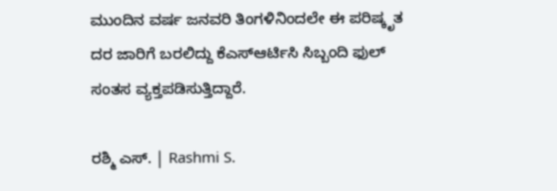ಮುಂದಿನ ವರ್ಷ ಜನವರಿ ತಿಂಗಳಿನಿಂದಲೇ ಈ ಪರಿಷ್ಕೃತ ದರ ಜಾರಿಗೆ ಬರಲಿದ್ದು ಕೆಎಸ್ಆರ್ಟಿಸಿ ಸಿಬ್ಬಂದಿ ಫುಲ್ ಸಂತಸ ವ್ಯಕ್ತಪಡಿಸುತ್ತಿದ್ದಾರೆ.

ರಶ್ಮಿ ಎಸ್. | Rashmi S.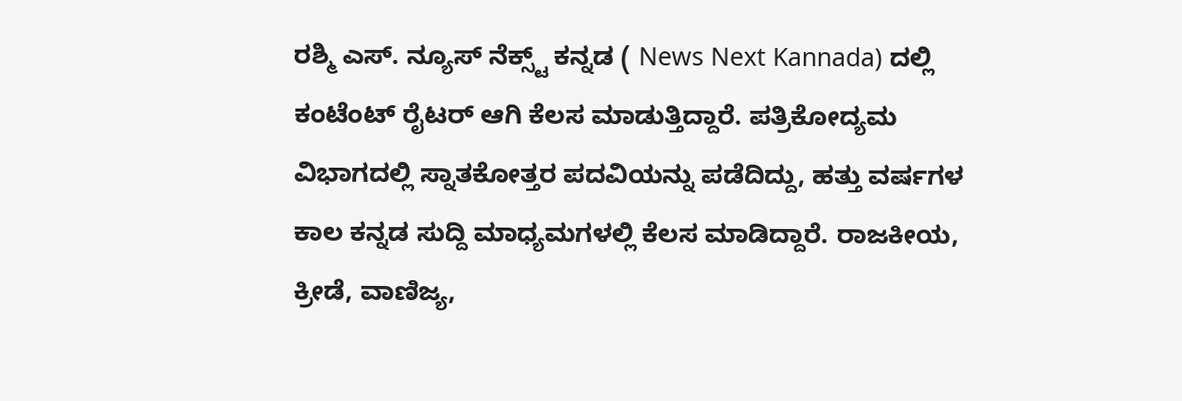ರಶ್ಮಿ ಎಸ್. ನ್ಯೂಸ್‌ ನೆಕ್ಸ್ಟ್‌ ಕನ್ನಡ ( News Next Kannada) ದಲ್ಲಿ ಕಂಟೆಂಟ್‌ ರೈಟರ್‌ ಆಗಿ ಕೆಲಸ ಮಾಡುತ್ತಿದ್ದಾರೆ. ಪತ್ರಿಕೋದ್ಯಮ ವಿಭಾಗದಲ್ಲಿ ಸ್ನಾತಕೋತ್ತರ ಪದವಿಯನ್ನು ಪಡೆದಿದ್ದು, ಹತ್ತು ವರ್ಷಗಳ ಕಾಲ ಕನ್ನಡ ಸುದ್ದಿ ಮಾಧ್ಯಮಗಳಲ್ಲಿ ಕೆಲಸ ಮಾಡಿದ್ದಾರೆ. ರಾಜಕೀಯ, ಕ್ರೀಡೆ, ವಾಣಿಜ್ಯ,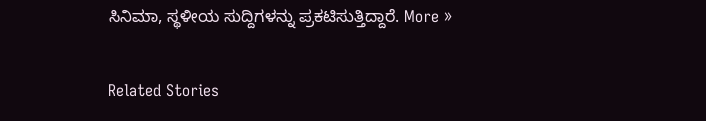ಸಿನಿಮಾ, ಸ್ಥಳೀಯ ಸುದ್ದಿಗಳನ್ನು ಪ್ರಕಟಿಸುತ್ತಿದ್ದಾರೆ. More »

Related Stories